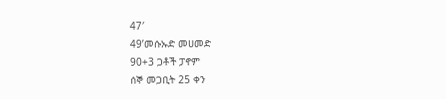47′
49’መሱኡድ መሀመድ
90+3 ጋቶች ፓኖም
ሰኞ መጋቢት 25 ቀን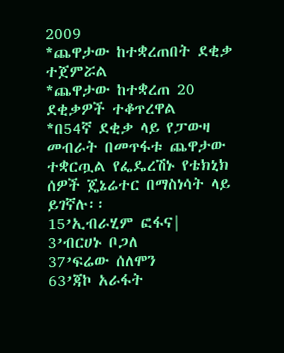2009
*ጨዋታው ከተቋረጠበት ደቂቃ ተጀምሯል
*ጨዋታው ከተቋረጠ 20 ደቂቃዎች ተቆጥረዋል
*በ54ኛ ደቂቃ ላይ የፓውዛ መብራት በመጥፋቱ ጨዋታው ተቋርጧል የፌዴረሽኑ የቴክኒክ ሰዎች ጄኔሬተር በማስነሳት ላይ ይገኛሉ፡፡
15’ኢብራሂም ፎፋና|
3’ብርሀኑ ቦጋለ
37’ፍሬው ሰለሞን
63’ጃኮ አራፋት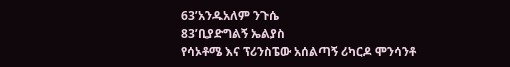63’አንዱአለም ንጉሴ
83’ቢያድግልኝ ኤልያስ
የሳኦቶሜ እና ፕሪንስፔው አሰልጣኝ ሪካርዶ ሞንሳንቶ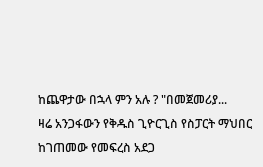ከጨዋታው በኋላ ምን አሉ ? "በመጀመሪያ...
ዛሬ አንጋፋውን የቅዱስ ጊዮርጊስ የስፓርት ማህበር ከገጠመው የመፍረስ አደጋ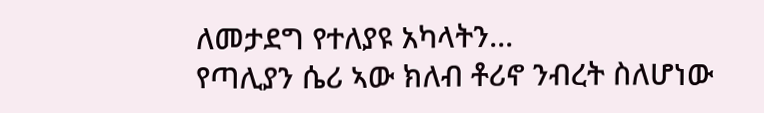ለመታደግ የተለያዩ አካላትን...
የጣሊያን ሴሪ ኣው ክለብ ቶሪኖ ንብረት ስለሆነው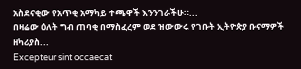አስደናቂው የአጥቂ አማካይ ተጫዋች እንንገራችሁ።...
በዛሬው ዕለት ግብ ጠባቂ በማስፈረም ወደ ዝውውሩ የገቡት ኢትዮጵያ ቡናማዎች ዘካሪያስ...
Excepteur sint occaecat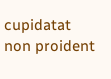cupidatat non proident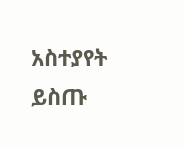አስተያየት ይስጡ